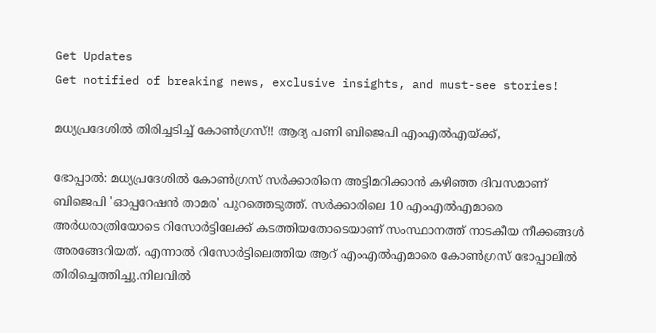Get Updates
Get notified of breaking news, exclusive insights, and must-see stories!

മധ്യപ്രദേശില്‍ തിരിച്ചടിച്ച് കോണ്‍ഗ്രസ്!! ആദ്യ പണി ബിജെപി എംഎല്‍എയ്ക്ക്,

ഭോപ്പാല്‍: മധ്യപ്രദേശില്‍ കോണ്‍ഗ്രസ് സര്‍ക്കാരിനെ അട്ടിമറിക്കാന്‍ കഴിഞ്ഞ ദിവസമാണ് ബിജെപി 'ഓപ്പറേഷന്‍ താമര' പുറത്തെടുത്ത്. സര്‍ക്കാരിലെ 10 എംഎല്‍എമാരെ അര്‍ധരാത്രിയോടെ റിസോര്‍ട്ടിലേക്ക് കടത്തിയതോടെയാണ് സംസ്ഥാനത്ത് നാടകീയ നീക്കങ്ങള്‍ അരങ്ങേറിയത്. എന്നാല്‍ റിസോര്‍ട്ടിലെത്തിയ ആറ് എംഎല്‍എമാരെ കോണ്‍ഗ്രസ് ഭോപ്പാലില്‍ തിരിച്ചെത്തിച്ചു.നിലവില്‍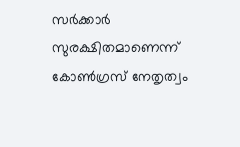സര്‍ക്കാര്‍ സുരക്ഷിതമാണെന്ന് കോണ്‍ഗ്രസ് നേതൃത്വം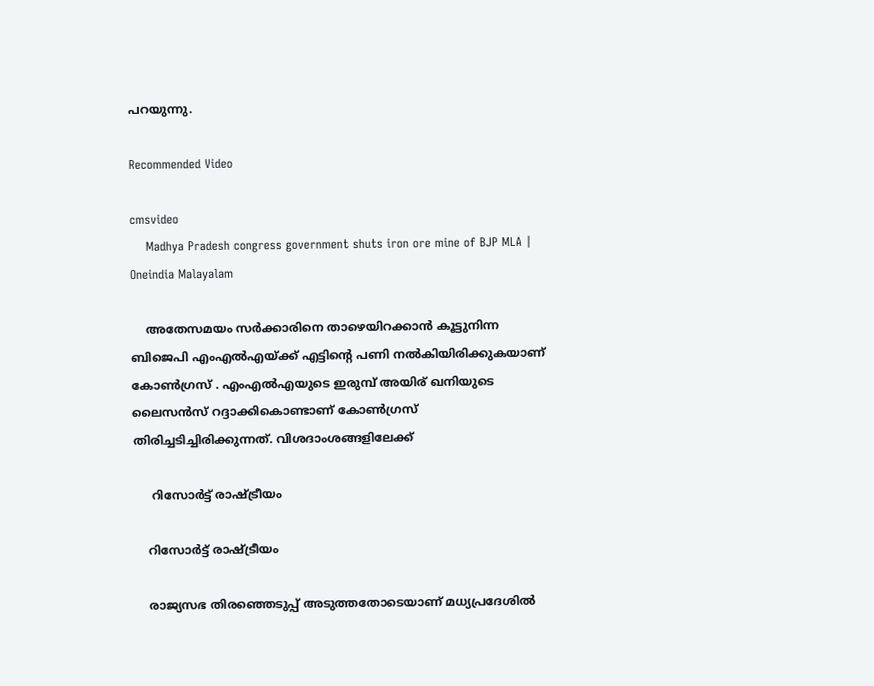പറയുന്നു.

Recommended Video

cmsvideo
    Madhya Pradesh congress government shuts iron ore mine of BJP MLA | Oneindia Malayalam

    അതേസമയം സര്‍ക്കാരിനെ താഴെയിറക്കാന്‍ കൂട്ടുനിന്ന ബിജെപി എംഎല്‍എയ്ക്ക് എട്ടിന്‍റെ പണി നല്‍കിയിരിക്കുകയാണ് കോണ്‍ഗ്രസ് . എംഎല്‍എയുടെ ഇരുമ്പ് അയിര് ഖനിയുടെ ലൈസന്‍സ് റദ്ദാക്കികൊണ്ടാണ് കോണ്‍ഗ്രസ് തിരിച്ചടിച്ചിരിക്കുന്നത്. വിശദാംശങ്ങളിലേക്ക്

     റിസോര്‍ട്ട് രാഷ്ട്രീയം

    റിസോര്‍ട്ട് രാഷ്ട്രീയം

    രാജ്യസഭ തിരഞ്ഞെടുപ്പ് അടുത്തതോടെയാണ് മധ്യപ്രദേശില്‍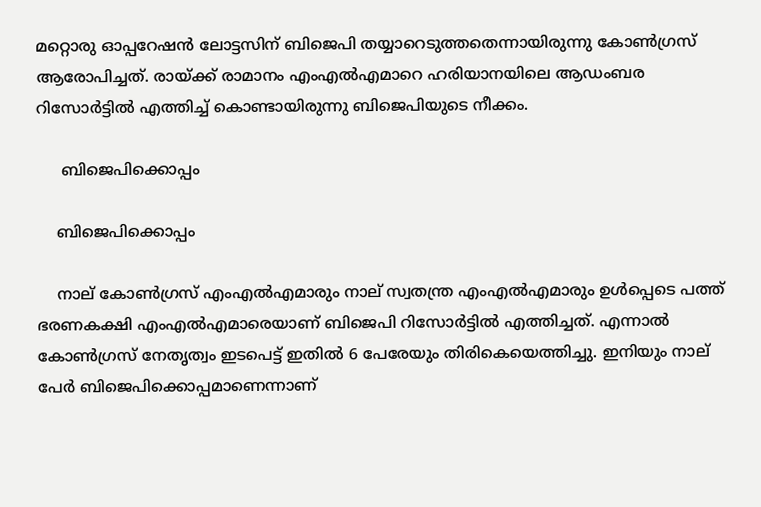മറ്റൊരു ഓപ്പറേഷന്‍ ലോട്ടസിന് ബിജെപി തയ്യാറെടുത്തതെന്നായിരുന്നു കോണ്‍ഗ്രസ് ആരോപിച്ചത്. രായ്ക്ക് രാമാനം എംഎല്‍എമാറെ ഹരിയാനയിലെ ആഡംബര റിസോര്‍ട്ടില്‍ എത്തിച്ച് കൊണ്ടായിരുന്നു ബിജെപിയുടെ നീക്കം.

     ബിജെപിക്കൊപ്പം

    ബിജെപിക്കൊപ്പം

    നാല് കോണ്‍ഗ്രസ് എംഎല്‍എമാരും നാല് സ്വതന്ത്ര എംഎല്‍എമാരും ഉള്‍പ്പെടെ പത്ത് ഭരണകക്ഷി എംഎല്‍എമാരെയാണ് ബിജെപി റിസോര്‍ട്ടില്‍ എത്തിച്ചത്. എന്നാല്‍ കോണ്‍ഗ്രസ് നേതൃത്വം ഇടപെട്ട് ഇതില്‍ 6 പേരേയും തിരികെയെത്തിച്ചു. ഇനിയും നാല് പേര്‍ ബിജെപിക്കൊപ്പമാണെന്നാണ്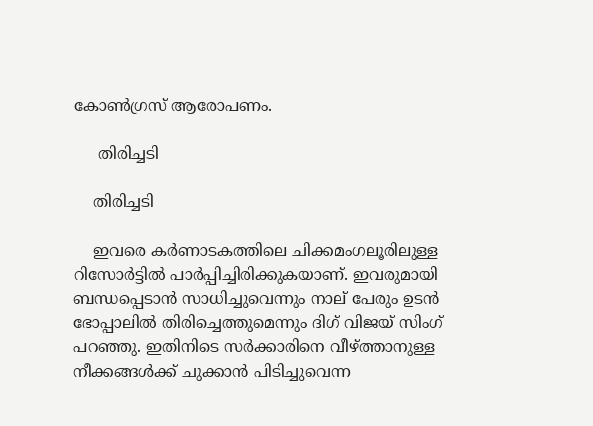കോണ്‍ഗ്രസ് ആരോപണം.

     തിരിച്ചടി

    തിരിച്ചടി

    ഇവരെ കര്‍ണാടകത്തിലെ ചിക്കമംഗലൂരിലുള്ള റിസോര്‍ട്ടില്‍ പാര്‍പ്പിച്ചിരിക്കുകയാണ്. ഇവരുമായി ബന്ധപ്പെടാന്‍ സാധിച്ചുവെന്നും നാല് പേരും ഉടന്‍ ഭോപ്പാലില്‍ തിരിച്ചെത്തുമെന്നും ദിഗ് വിജയ് സിംഗ് പറഞ്ഞു. ഇതിനിടെ സര്‍ക്കാരിനെ വീഴ്ത്താനുള്ള നീക്കങ്ങള്‍ക്ക് ചുക്കാന്‍ പിടിച്ചുവെന്ന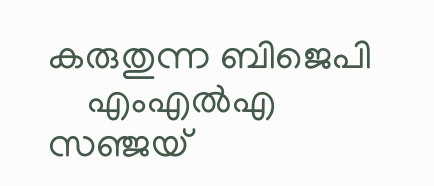കരുതുന്ന ബിജെപി
    എംഎല്‍എ സഞ്ജയ്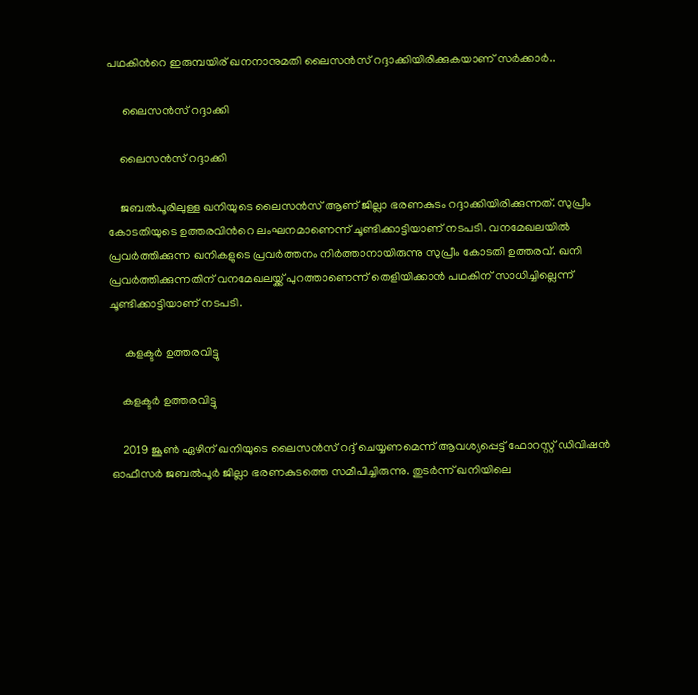പഥകിന്‍റെ ഇരുമ്പയിര് ഖനനാനുമതി ലൈസന്‍സ് റദ്ദാക്കിയിരിക്കുകയാണ് സര്‍ക്കാര്‍..

     ലൈസന്‍സ് റദ്ദാക്കി

    ലൈസന്‍സ് റദ്ദാക്കി

    ജബല്‍പൂരിലുള്ള ഖനിയുടെ ലൈസന്‍സ് ആണ് ജില്ലാ ഭരണകുടം റദ്ദാക്കിയിരിക്കുന്നത്. സുപ്രീം കോടതിയുടെ ഉത്തരവിന്‍റെ ലംഘനമാണെന്ന് ചൂണ്ടിക്കാട്ടിയാണ് നടപടി. വനമേഖലയില്‍ പ്രവര്‍ത്തിക്കുന്ന ഖനികളുടെ പ്രവര്‍ത്തനം നിര്‍ത്താനായിരുന്നു സുപ്രീം കോടതി ഉത്തരവ്. ഖനി പ്രവര്‍ത്തിക്കുന്നതിന് വനമേഖലയ്ക്ക് പുറത്താണെന്ന് തെളിയിക്കാന്‍ പഥകിന് സാധിച്ചില്ലെന്ന് ചൂണ്ടിക്കാട്ടിയാണ് നടപടി.

     കളക്ടര്‍ ഉത്തരവിട്ടു

    കളക്ടര്‍ ഉത്തരവിട്ടു

    2019 ജൂണ്‍ ഏഴിന് ഖനിയുടെ ലൈസന്‍സ് റദ്ദ് ചെയ്യണമെന്ന് ആവശ്യപ്പെട്ട് ഫോറസ്റ്റ് ഡിവിഷന്‍ ഓഫീസര്‍ ജബല്‍പൂര്‍ ജില്ലാ ഭരണകുടത്തെ സമീപിച്ചിരുന്നു. തുടര്‍ന്ന് ഖനിയിലെ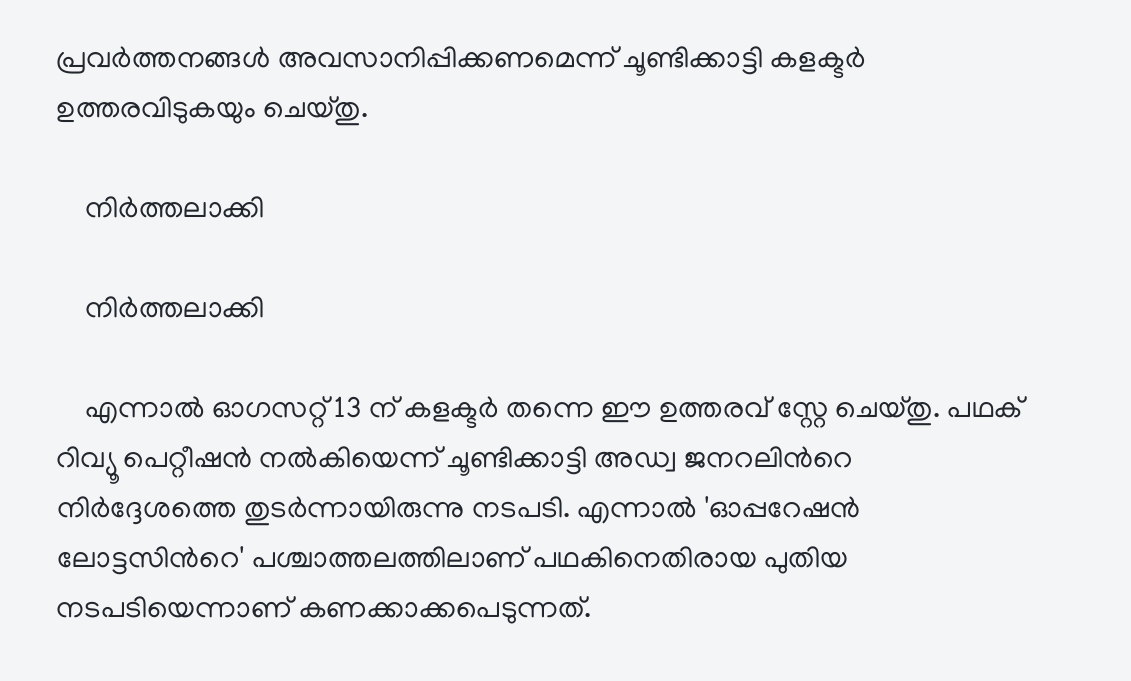പ്രവര്‍ത്തനങ്ങള്‍ അവസാനിപ്പിക്കണമെന്ന് ചൂണ്ടിക്കാട്ടി കളക്ടര്‍ ഉത്തരവിടുകയും ചെയ്തു.

    നിര്‍ത്തലാക്കി

    നിര്‍ത്തലാക്കി

    എന്നാല്‍ ഓഗസറ്റ് 13 ന് കളക്ടര്‍ തന്നെ ഈ ഉത്തരവ് സ്റ്റേ ചെയ്തു. പഥക് റിവ്യൂ പെറ്റീഷന്‍ നല്‍കിയെന്ന് ചൂണ്ടിക്കാട്ടി അഡ്വ ജനറലിന്‍റെ നിര്‍ദ്ദേശത്തെ തുടര്‍ന്നായിരുന്നു നടപടി. എന്നാല്‍ 'ഓപ്പറേഷന്‍ ലോട്ടസിന്‍റെ' പശ്ചാത്തലത്തിലാണ് പഥകിനെതിരായ പുതിയ നടപടിയെന്നാണ് കണക്കാക്കപെടുന്നത്.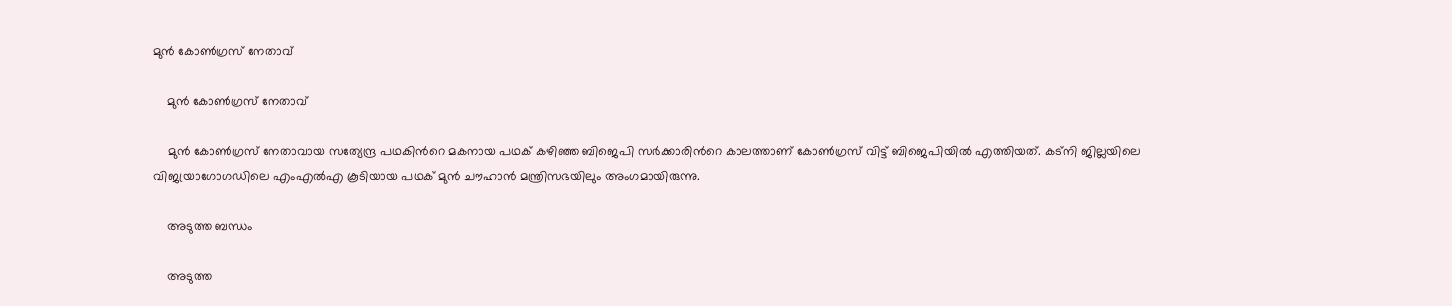മുന്‍ കോണ്‍ഗ്രസ് നേതാവ്

    മുന്‍ കോണ്‍ഗ്രസ് നേതാവ്

    മുന്‍ കോണ്‍ഗ്രസ് നേതാവായ സത്യേന്ദ്ര പഥകിന്‍റെ മകനായ പഥക് കഴിഞ്ഞ ബിജെപി സര്‍ക്കാരിന്‍റെ കാലത്താണ് കോണ്‍ഗ്രസ് വിട്ട് ബിജെപിയില്‍ എത്തിയത്. കട്നി ജില്ലയിലെ വിജയ്രാഗോഗഡിലെ എംഎല്‍എ കൂടിയായ പഥക് മുന്‍ ചൗഹാന്‍ മന്ത്രിസഭയിലും അംഗമായിരുന്നു.

    അടുത്ത ബന്ധം

    അടുത്ത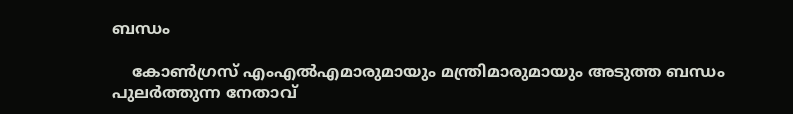ബന്ധം

    കോണ്‍ഗ്രസ് എംഎല്‍എമാരുമായും മന്ത്രിമാരുമായും അടുത്ത ബന്ധം പുലര്‍ത്തുന്ന നേതാവ്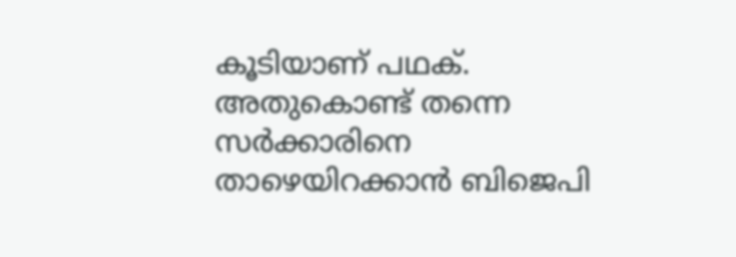കൂടിയാണ് പഥക്. അതുകൊണ്ട് തന്നെ സര്‍ക്കാരിനെ താഴെയിറക്കാന്‍ ബിജെപി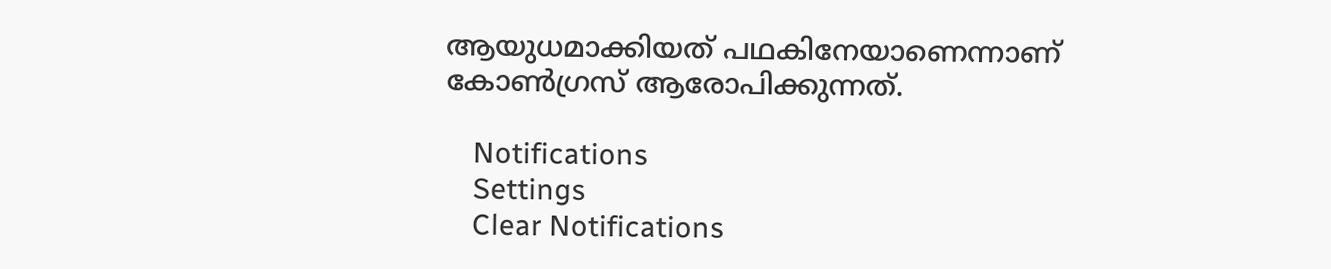ആയുധമാക്കിയത് പഥകിനേയാണെന്നാണ് കോണ്‍ഗ്രസ് ആരോപിക്കുന്നത്.

    Notifications
    Settings
    Clear Notifications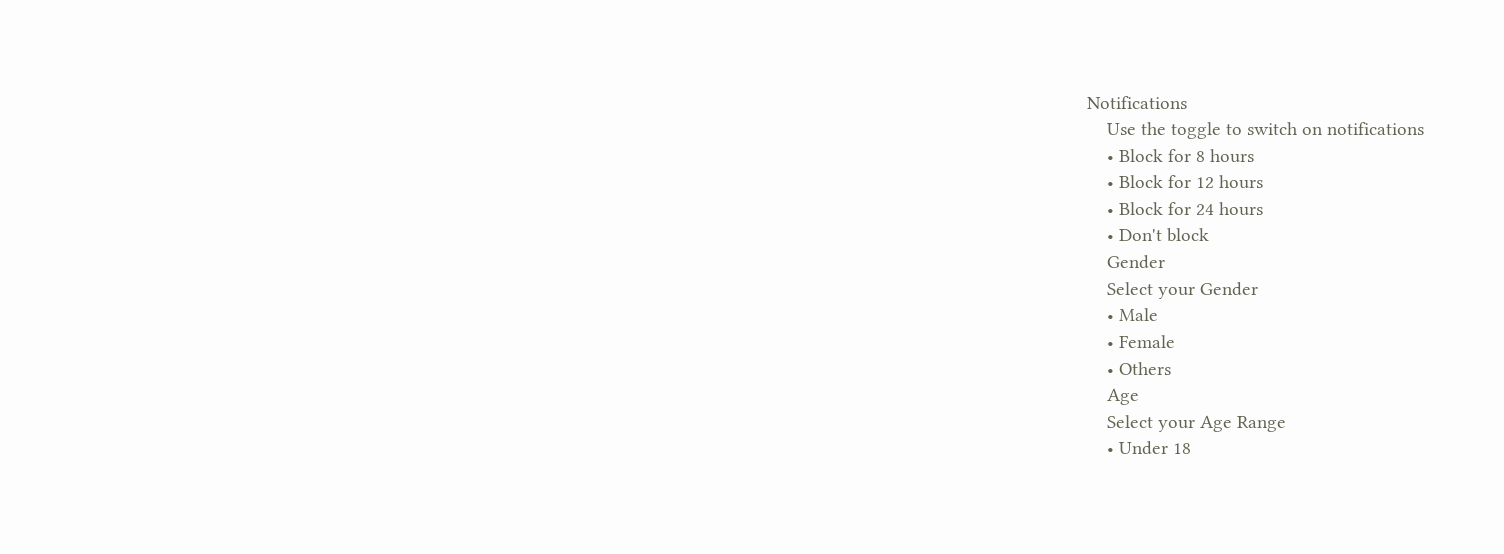Notifications
    Use the toggle to switch on notifications
    • Block for 8 hours
    • Block for 12 hours
    • Block for 24 hours
    • Don't block
    Gender
    Select your Gender
    • Male
    • Female
    • Others
    Age
    Select your Age Range
    • Under 18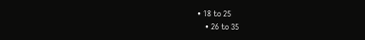• 18 to 25
    • 26 to 35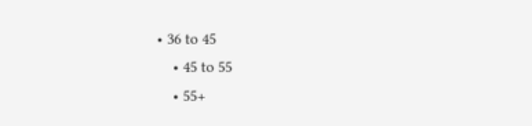• 36 to 45
    • 45 to 55
    • 55+